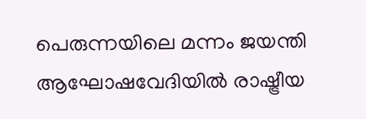പെരുന്നയിലെ മന്നം ജയന്തി ആഘോഷവേദിയിൽ രാഷ്ട്രീയ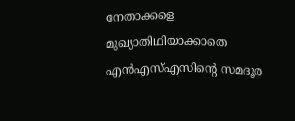നേതാക്കളെ മുഖ്യാതിഥിയാക്കാതെ എൻഎസ്എസിൻ്റെ സമദൂര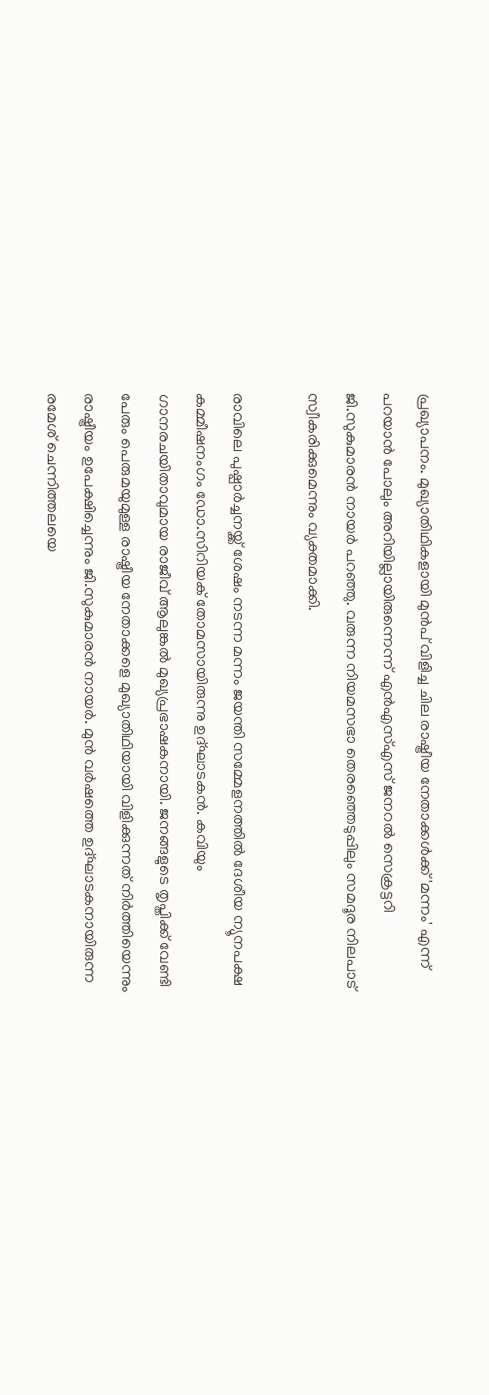പ്രഖ്യാപനം. മുഖ്യാതിഥികളായി മുൻപ് വിളിച്ച ചില രാഷ്ട്രീയ നേതാക്കൾക്ക് 'മന്നം' എന്ന് പറയാൻ പോലും അറിയില്ലായിരുന്നെന്ന് എൻഎസ്എസ് ജനറൽ സെക്രട്ടറി ജി.സുകുമാരൻ നായർ പറഞ്ഞു. വരുന്ന നിയമസഭാ തെരഞ്ഞെടുപ്പിലും സമദൂര നിലപാട് സ്വീകരിക്കുമെന്നും വ്യക്തമാക്കി.

രാവിലെ പുഷ്പാർച്ചനയ്ക്ക് ശേഷം നടന്ന മന്നം ജയന്തി സമ്മേളനത്തിൽ ദേശീയ ന്യൂനപക്ഷ കമ്മീഷനംഗം ഡോ.സിറിയക് തോമസായിരുന്നു ഉദ്ഘാടകൻ. കവിയും ഗാനരചയിതാവുമായ രാജീവ് ആലുങ്കൽ മുഖ്യപ്രഭാഷകനായി. ജനങ്ങളുടെ തൃപ്തിക്ക് വേണ്ടി പേരും പെരുമയുമുള്ള രാഷ്ട്രീയ നേതാക്കളെ മുഖ്യാതിഥിയായി വിളിക്കുന്നത് നിർത്തിയെന്നും രാഷ്ട്രീയം ഉപേക്ഷിച്ചെന്നും ജി.സുകുമാരൻ നായർ. മുൻ വർഷത്തെ ഉദ്ഘാടകനായിരുന്ന രമേശ് ചെന്നിത്തലയെ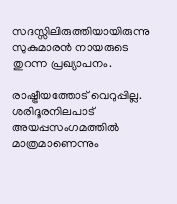സദസ്സിലിരുത്തിയായിരുന്നു സുകുമാരൻ നായരുടെ തുറന്ന പ്രഖ്യാപനം.

രാഷ്ട്രീയത്തോട് വെറുപ്പില്ല. ശരിദൂരനിലപാട് അയപ്പസംഗമത്തിൽ മാത്രമാണെന്നും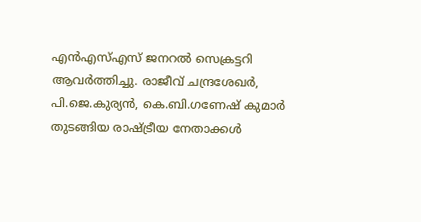എൻഎസ്എസ് ജനറൽ സെക്രട്ടറി ആവർത്തിച്ചു. രാജീവ് ചന്ദ്രശേഖർ, പി.ജെ.കുര്യൻ, കെ.ബി.ഗണേഷ് കുമാർ തുടങ്ങിയ രാഷ്ട്രീയ നേതാക്കൾ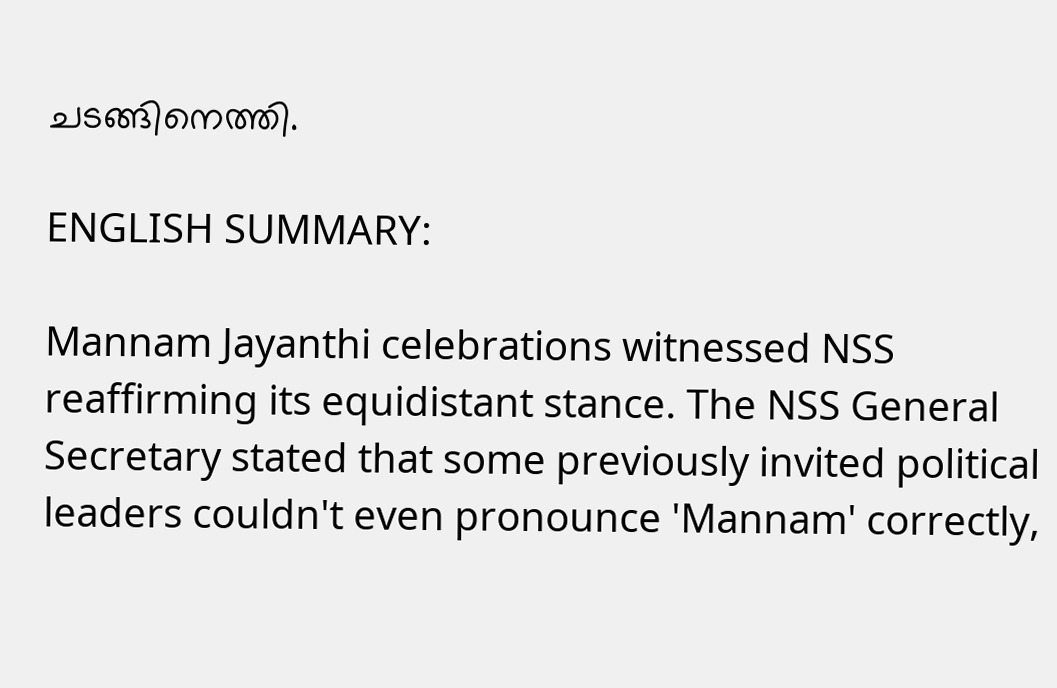ചടങ്ങിനെത്തി.

ENGLISH SUMMARY:

Mannam Jayanthi celebrations witnessed NSS reaffirming its equidistant stance. The NSS General Secretary stated that some previously invited political leaders couldn't even pronounce 'Mannam' correctly,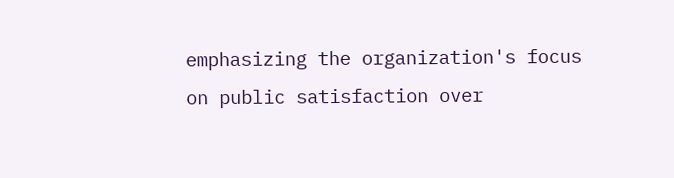emphasizing the organization's focus on public satisfaction over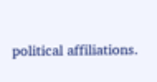political affiliations.